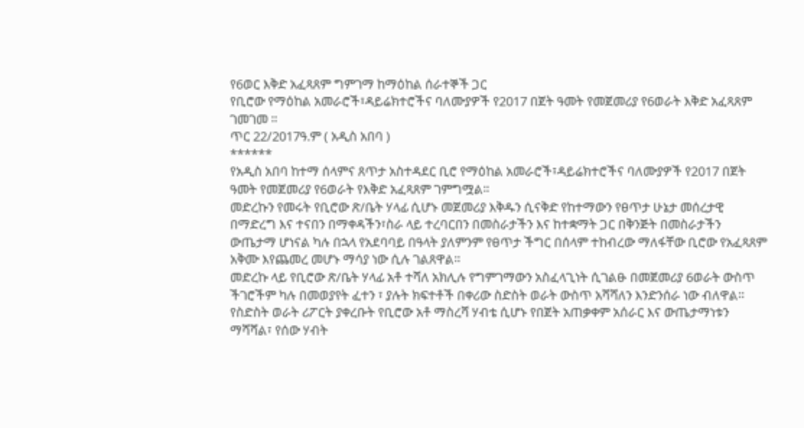የ6ወር እቅድ አፈጻጸም ግምገማ ከማዕከል ሰራተኞች ጋር
የቢሮው የማዕከል አመራሮች፣ዳይሬክተሮችና ባለሙያዎች የ2017 በጀት ዓመት የመጀመሪያ የ6ወራት እቅድ አፈጻጸም ገመገመ ።
ጥር 22/2017ዓ.ም ( አዲስ አበባ )
******
የአዲስ አበባ ከተማ ሰላምና ጸጥታ አስተዳደር ቢሮ የማዕከል አመራሮች፣ዳይሬክተሮችና ባለሙያዎች የ2017 በጀት ዓመት የመጀመሪያ የ6ወራት የእቅድ አፈጻጸም ገምግሟል።
መድረኩን የመሩት የቢሮው ጽ/ቤት ሃላፊ ሲሆኑ መጀመሪያ እቅዱን ሲናቅድ የከተማውን የፀጥታ ሁኔታ መሰረታዊ በማድረግ እና ተናበን በማቀዳችን፣ስራ ላይ ተረባርበን በመስራታችን እና ከተቋማት ጋር በቅንጅት በመስራታችን ውጤታማ ሆነናል ካሉ በኋላ የአደባባይ በዓላት ያለምንም የፀጥታ ችግር በሰላም ተከብረው ማለፋቸው ቢሮው የአፈጻጸም አቅሙ እየጨመረ መሆኑ ማሳያ ነው ሲሉ ገልጸዋል።
መድረኩ ላይ የቢሮው ጽ/ቤት ሃላፊ አቶ ተሻለ አክሊሉ የግምገማውን አስፈላጊነት ሲገልፁ በመጀመሪያ 6ወራት ውስጥ ችገሮችም ካሉ በመወያየት ፈተን ፣ ያሉት ክፍተቶች በቀሪው ስድስት ወራት ውስጥ አሻሻለን እንድንሰራ ነው ብለዋል።
የስድስት ወራት ሪፖርት ያቀረቡት የቢሮው አቶ ማስረሻ ሃብቴ ሲሆኑ የበጀት አጠቃቀም አሰራር እና ውጤታማነቱን ማሻሻል፣ የሰው ሃብት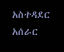አስተዳደር አሰራር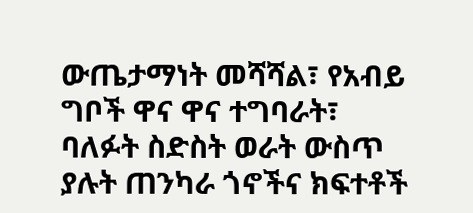ውጤታማነት መሻሻል፣ የአብይ ግቦች ዋና ዋና ተግባራት፣ ባለፉት ስድስት ወራት ውስጥ ያሉት ጠንካራ ጎኖችና ክፍተቶች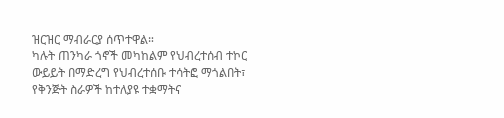ዝርዝር ማብራርያ ሰጥተዋል።
ካሉት ጠንካራ ጎኖች መካከልም የህብረተሰብ ተኮር ውይይት በማድረግ የህብረተሰቡ ተሳትፎ ማጎልበት፣ የቅንጅት ስራዎች ከተለያዩ ተቋማትና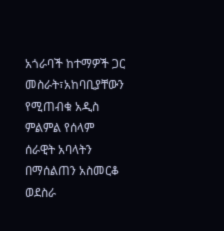አጎራባች ከተማዎች ጋር መስራት፣አከባቢያቸውን የሚጠብቁ አዲስ ምልምል የሰላም ሰራዊት አባላትን በማሰልጠን አስመርቆ ወደስራ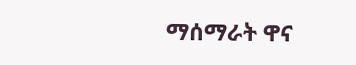ማሰማራት ዋና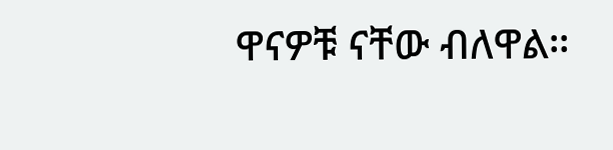ዋናዎቹ ናቸው ብለዋል።